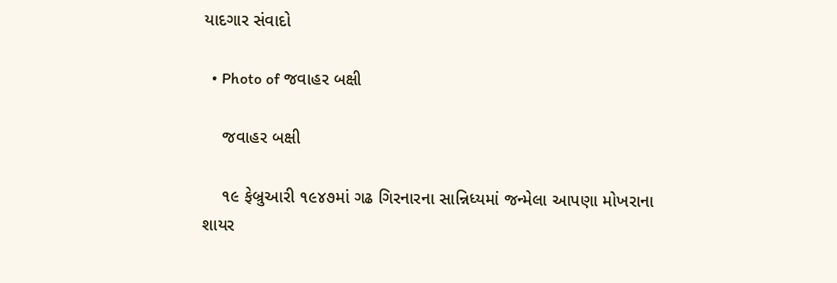યાદગાર સંવાદો

  • Photo of જવાહર બક્ષી

    જવાહર બક્ષી

    ૧૯ ફેબ્રુઆરી ૧૯૪૭માં ગઢ ગિરનારના સાન્નિધ્યમાં જન્મેલા આપણા મોખરાના શાયર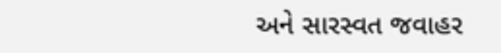અને સારસ્વત જવાહર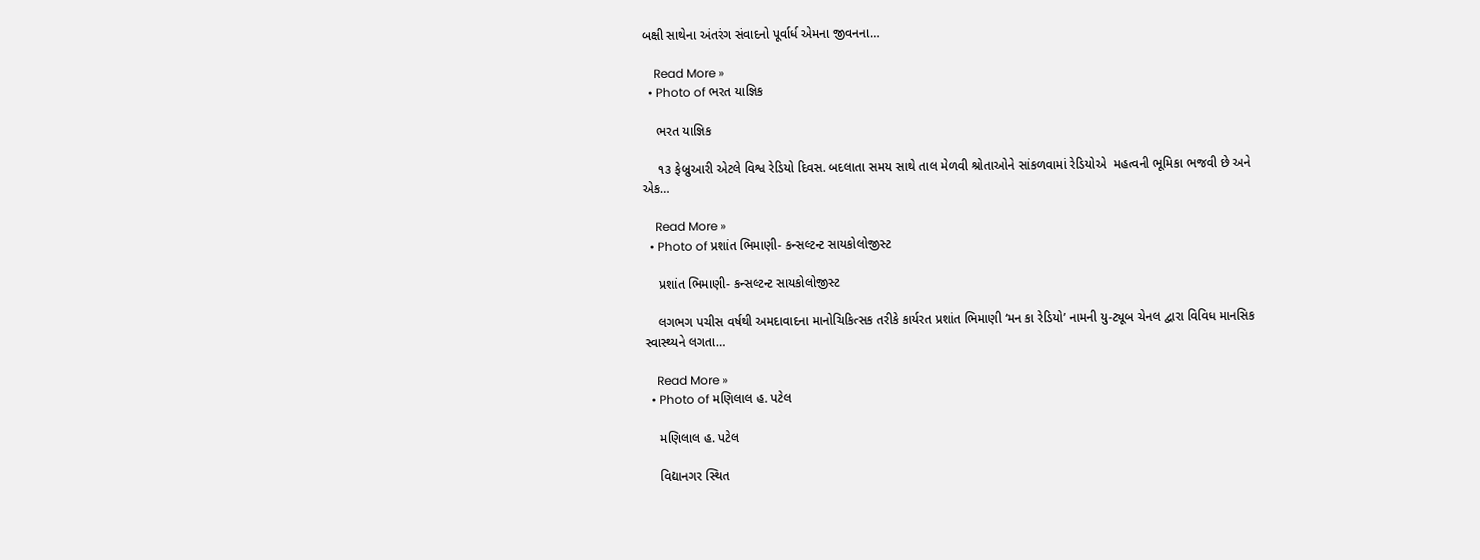બક્ષી સાથેના અંતરંગ સંવાદનો પૂર્વાર્ધ એમના જીવનના…

    Read More »
  • Photo of ભરત યાજ્ઞિક

    ભરત યાજ્ઞિક

    ૧૩ ફેબ્રુઆરી એટલે વિશ્વ રેડિયો દિવસ. બદલાતા સમય સાથે તાલ મેળવી શ્રોતાઓને સાંકળવામાં રેડિયોએ  મહત્વની ભૂમિકા ભજવી છે અને એક…

    Read More »
  • Photo of પ્રશાંત ભિમાણી- કન્સલ્ટન્ટ સાયકોલોજીસ્ટ

    પ્રશાંત ભિમાણી- કન્સલ્ટન્ટ સાયકોલોજીસ્ટ

    લગભગ પચીસ વર્ષથી અમદાવાદના માનોચિકિત્સક તરીકે કાર્યરત પ્રશાંત ભિમાણી ‘મન કા રેડિયો’ નામની યુ-ટ્યૂબ ચેનલ દ્વારા વિવિધ માનસિક સ્વાસ્થ્યને લગતા…

    Read More »
  • Photo of મણિલાલ હ. પટેલ

    મણિલાલ હ. પટેલ

    વિદ્યાનગર સ્થિત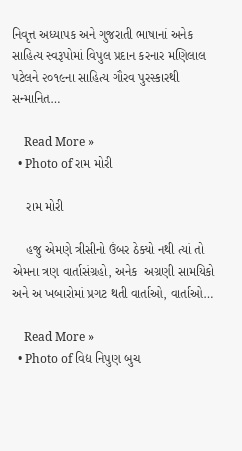નિવૃત્ત અધ્યાપક અને ગુજરાતી ભાષાનાં અનેક સાહિત્ય સ્વરૂપોમાં વિપુલ પ્રદાન કરનાર મણિલાલ પટેલને ૨૦૧૯ના સાહિત્ય ગૌરવ પુરસ્કારથી સન્માનિત…

    Read More »
  • Photo of રામ મોરી

    રામ મોરી

    હજુ એમણે ત્રીસીનો ઉંબર ઠેક્યો નથી ત્યાં તો એમના ત્રણ વાર્તાસંગ્રહો, અનેક  અગ્રણી સામયિકો અને અ ખબારોમાં પ્રગટ થતી વાર્તાઓ, વાર્તાઓ…

    Read More »
  • Photo of વિદ્ય નિપુણ બુચ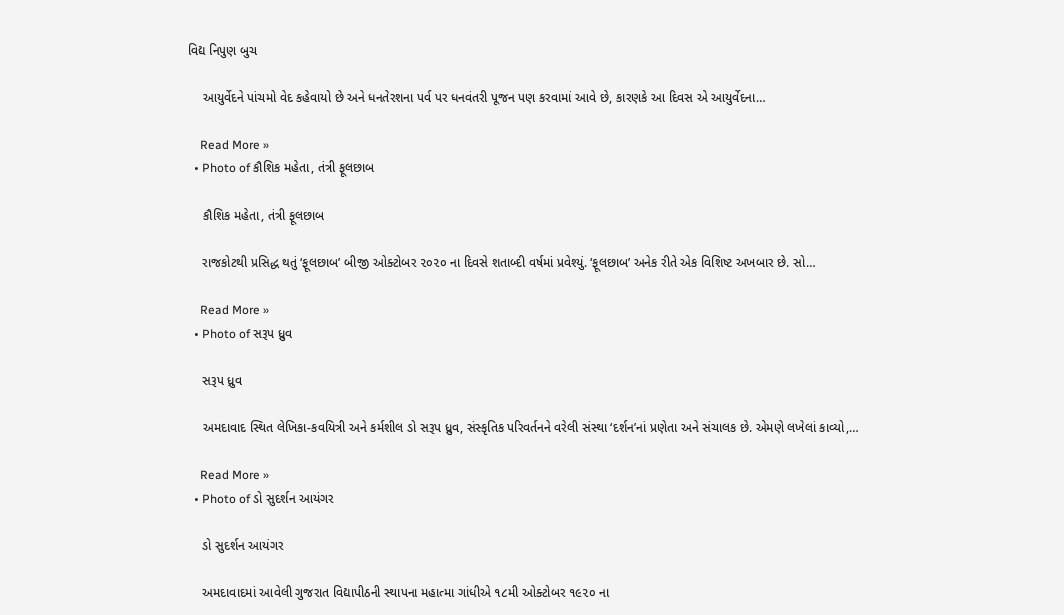વિદ્ય નિપુણ બુચ

    આયુર્વેદને પાંચમો વેદ કહેવાયો છે અને ધનતેરશના પર્વ પર ધનવંતરી પૂજન પણ કરવામાં આવે છે, કારણકે આ દિવસ એ આયુર્વેદના…

    Read More »
  • Photo of કૌશિક મહેતા, તંત્રી ફૂલછાબ

    કૌશિક મહેતા, તંત્રી ફૂલછાબ

    રાજકોટથી પ્રસિદ્ધ થતું ‘ફૂલછાબ’ બીજી ઓક્ટોબર ૨૦૨૦ ના દિવસે શતાબ્દી વર્ષમાં પ્રવેશ્યું. ‘ફૂલછાબ’ અનેક રીતે એક વિશિષ્ટ અખબાર છે. સો…

    Read More »
  • Photo of સરૂપ ધ્રુવ

    સરૂપ ધ્રુવ

    અમદાવાદ સ્થિત લેખિકા-કવયિત્રી અને કર્મશીલ ડો સરૂપ ધ્રુવ, સંસ્કૃતિક પરિવર્તનને વરેલી સંસ્થા ‘દર્શન’નાં પ્રણેતા અને સંચાલક છે. એમણે લખેલાં કાવ્યો,…

    Read More »
  • Photo of ડો સુદર્શન આયંગર

    ડો સુદર્શન આયંગર

    અમદાવાદમાં આવેલી ગુજરાત વિદ્યાપીઠની સ્થાપના મહાત્મા ગાંધીએ ૧૮મી ઓક્ટોબર ૧૯૨૦ ના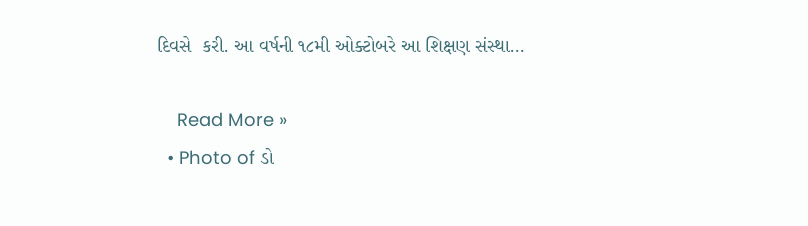દિવસે  કરી. આ વર્ષની ૧૮મી ઓક્ટોબરે આ શિક્ષણ સંસ્થા…

    Read More »
  • Photo of ડો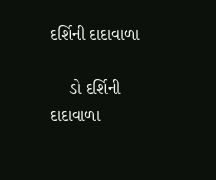દર્શિની દાદાવાળા

    ડો દર્શિની દાદાવાળા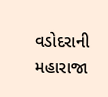વડોદરાની મહારાજા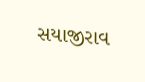સયાજીરાવ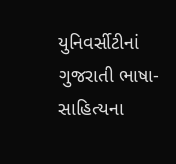યુનિવર્સીટીનાં ગુજરાતી ભાષા-સાહિત્યના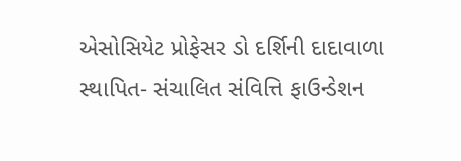એસોસિયેટ પ્રોફેસર ડો દર્શિની દાદાવાળા સ્થાપિત- સંચાલિત સંવિત્તિ ફાઉન્ડેશન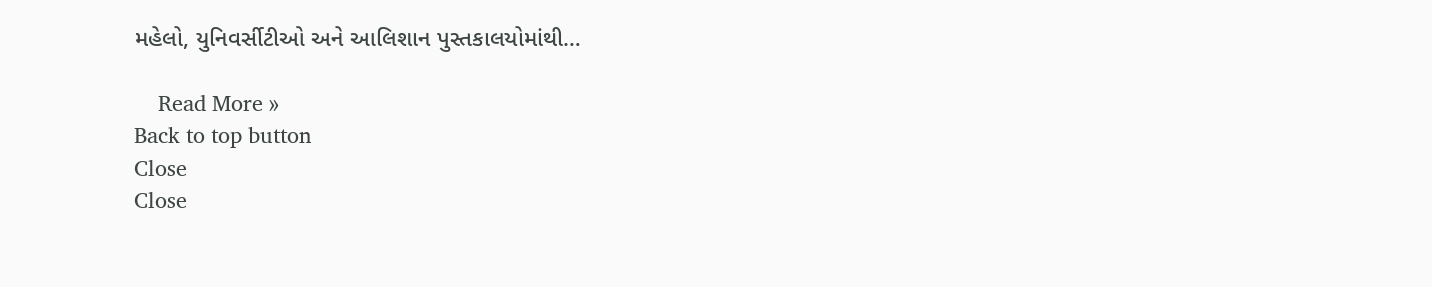મહેલો, યુનિવર્સીટીઓ અને આલિશાન પુસ્તકાલયોમાંથી…

    Read More »
Back to top button
Close
Close